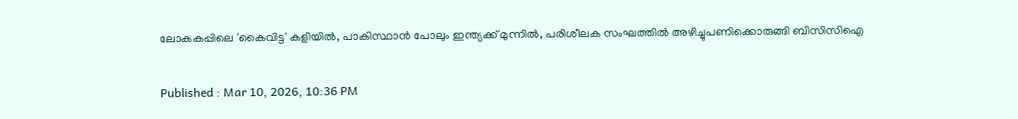ലോകകപ്പിലെ 'കൈവിട്ട' കളിയിൽ, പാകിസ്ഥാൻ പോലും ഇന്ത്യക്ക് മുന്നില്‍, പരിശീലക സംഘത്തില്‍ അഴിച്ചുപണിക്കൊരുങ്ങി ബിസിസിഐ

Published : Mar 10, 2026, 10:36 PM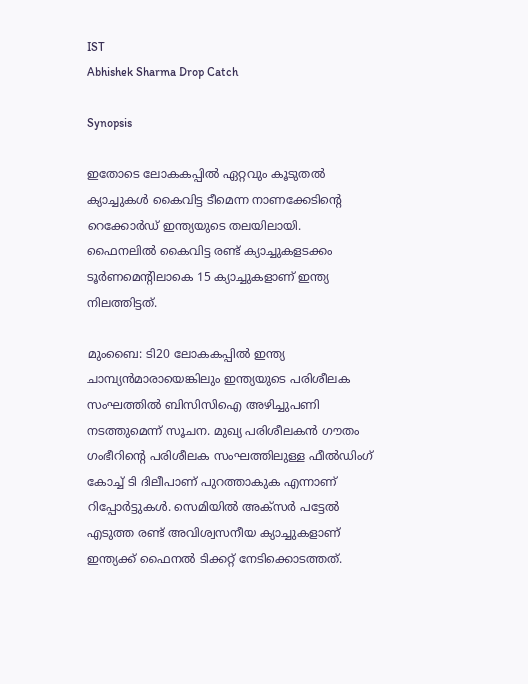IST
Abhishek Sharma Drop Catch

Synopsis

ഇതോടെ ലോകകപ്പില്‍ ഏറ്റവും കൂടുതല്‍ ക്യാച്ചുകള്‍ കൈവിട്ട ടീമെന്ന നാണക്കേടിന്‍റെ റെക്കോർ‍ഡ് ഇന്ത്യയുടെ തലയിലായി. ഫൈനലില്‍ കൈവിട്ട രണ്ട് ക്യാച്ചുകളടക്കം ടൂര്‍ണമെന്‍റിലാകെ 15 ക്യാച്ചുകളാണ് ഇന്ത്യ നിലത്തിട്ടത്.

മുംബൈ: ടി20 ലോകകപ്പിൽ ഇന്ത്യ ചാമ്പ്യൻമാരായെങ്കിലും ഇന്ത്യയുടെ പരിശീലക സംഘത്തില്‍ ബിസിസിഐ അഴിച്ചുപണി നടത്തുമെന്ന് സൂചന. മുഖ്യ പരിശീലകന്‍ ഗൗതം ഗംഭീറിന്‍റെ പരിശീലക സംഘത്തിലുള്ള ഫീല്‍ഡിംഗ് കോച്ച് ടി ദിലീപാണ് പുറത്താകുക എന്നാണ് റിപ്പോര്‍ട്ടുകള്‍. സെമിയില്‍ അക്സര്‍ പട്ടേല്‍ എടുത്ത രണ്ട് അവിശ്വസനീയ ക്യാച്ചുകളാണ് ഇന്ത്യക്ക് ഫൈനല്‍ ടിക്കറ്റ് നേടിക്കൊടത്തത്.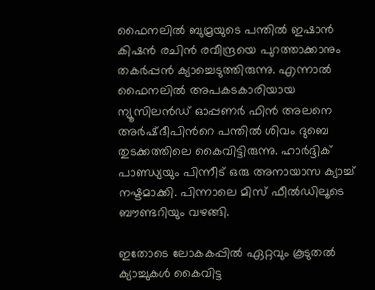ഫൈനലില്‍ ബുമ്രയുടെ പന്തില്‍ ഇഷാന്‍ കിഷന്‍ രചിന്‍ രവീന്ദ്രയെ പുറത്താക്കാനും തകര്‍പ്പൻ ക്യാച്ചെടുത്തിരുന്നു. എന്നാല്‍ ഫൈനലില്‍ അപകടകാരിയായ ന്യൂസിലന്‍‍ഡ് ഓപ്പണര്‍ ഫിന്‍ അലനെ അര്‍ഷ്ദീപിന്‍റെ പന്തില്‍ ശിവം ദുബെ തുടക്കത്തിലെ കൈവിട്ടിരുന്നു. ഹാര്‍ദ്ദിക് പാണ്ഡ്യയും പിന്നീട് ഒരു അനായാസ ക്യാച്ച് നഷ്ടമാക്കി. പിന്നാലെ മിസ് ഫീല്‍ഡിലൂടെ ബൗണ്ടറിയും വഴങ്ങി.

ഇതോടെ ലോകകപ്പില്‍ ഏറ്റവും കൂടുതല്‍ ക്യാച്ചുകള്‍ കൈവിട്ട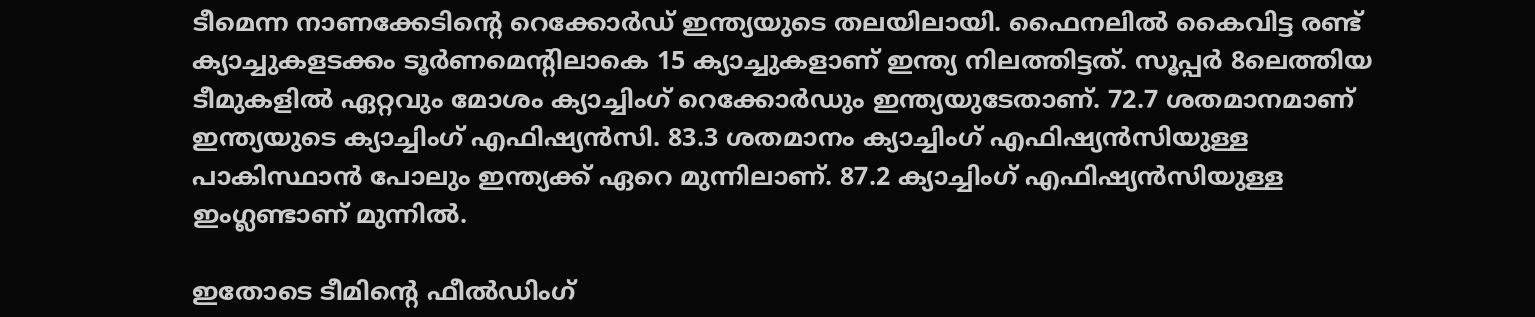ടീമെന്ന നാണക്കേടിന്‍റെ റെക്കോർ‍ഡ് ഇന്ത്യയുടെ തലയിലായി. ഫൈനലില്‍ കൈവിട്ട രണ്ട് ക്യാച്ചുകളടക്കം ടൂര്‍ണമെന്‍റിലാകെ 15 ക്യാച്ചുകളാണ് ഇന്ത്യ നിലത്തിട്ടത്. സൂപ്പര്‍ 8ലെത്തിയ ടീമുകളില്‍ ഏറ്റവും മോശം ക്യാച്ചിംഗ് റെക്കോര്‍ഡും ഇന്ത്യയുടേതാണ്. 72.7 ശതമാനമാണ് ഇന്ത്യയുടെ ക്യാച്ചിംഗ് എഫിഷ്യൻസി. 83.3 ശതമാനം ക്യാച്ചിംഗ് എഫിഷ്യൻസിയുള്ള പാകിസ്ഥാന്‍ പോലും ഇന്ത്യക്ക് ഏറെ മുന്നിലാണ്. 87.2 ക്യാച്ചിംഗ് എഫിഷ്യൻസിയുള്ള ഇംഗ്ലണ്ടാണ് മുന്നില്‍.

ഇതോടെ ടീമിന്‍റെ ഫീൽഡിംഗ്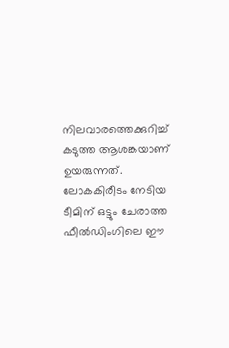നിലവാരത്തെക്കുറിച്ച് കടുത്ത ആശങ്കയാണ് ഉയരുന്നത്. ലോകകിരീടം നേടിയ ടീമിന് ഒട്ടും ചേരാത്ത ഫീൽഡിംഗിലെ ഈ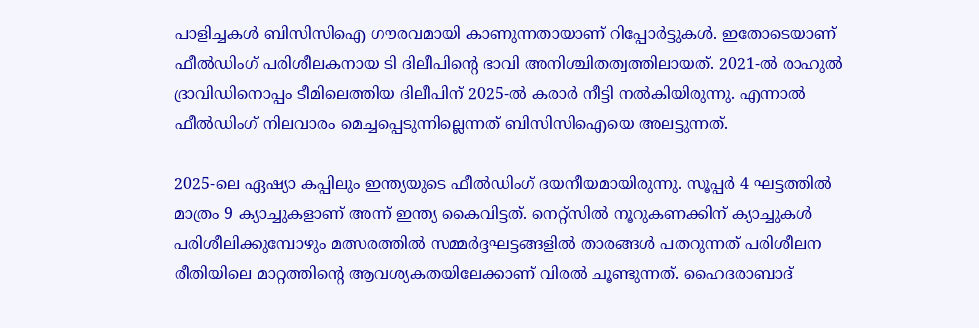പാളിച്ചകൾ ബിസിസിഐ ഗൗരവമായി കാണുന്നതായാണ് റിപ്പോർട്ടുകൾ. ഇതോടെയാണ് ഫീൽഡിംഗ് പരിശീലകനായ ടി ദിലീപിന്‍റെ ഭാവി അനിശ്ചിതത്വത്തിലായത്. 2021-ൽ രാഹുൽ ദ്രാവിഡിനൊപ്പം ടീമിലെത്തിയ ദിലീപിന് 2025-ൽ കരാർ നീട്ടി നൽകിയിരുന്നു. എന്നാൽ ഫീൽഡിംഗ് നിലവാരം മെച്ചപ്പെടുന്നില്ലെന്നത് ബിസിസിഐയെ അലട്ടുന്നത്.

2025-ലെ ഏഷ്യാ കപ്പിലും ഇന്ത്യയുടെ ഫീൽഡിംഗ് ദയനീയമായിരുന്നു. സൂപ്പർ 4 ഘട്ടത്തിൽ മാത്രം 9 ക്യാച്ചുകളാണ് അന്ന് ഇന്ത്യ കൈവിട്ടത്. നെറ്റ്സിൽ നൂറുകണക്കിന് ക്യാച്ചുകൾ പരിശീലിക്കുമ്പോഴും മത്സരത്തിൽ സമ്മർദ്ദഘട്ടങ്ങളിൽ താരങ്ങൾ പതറുന്നത് പരിശീലന രീതിയിലെ മാറ്റത്തിന്‍റെ ആവശ്യകതയിലേക്കാണ് വിരൽ ചൂണ്ടുന്നത്. ഹൈദരാബാദ്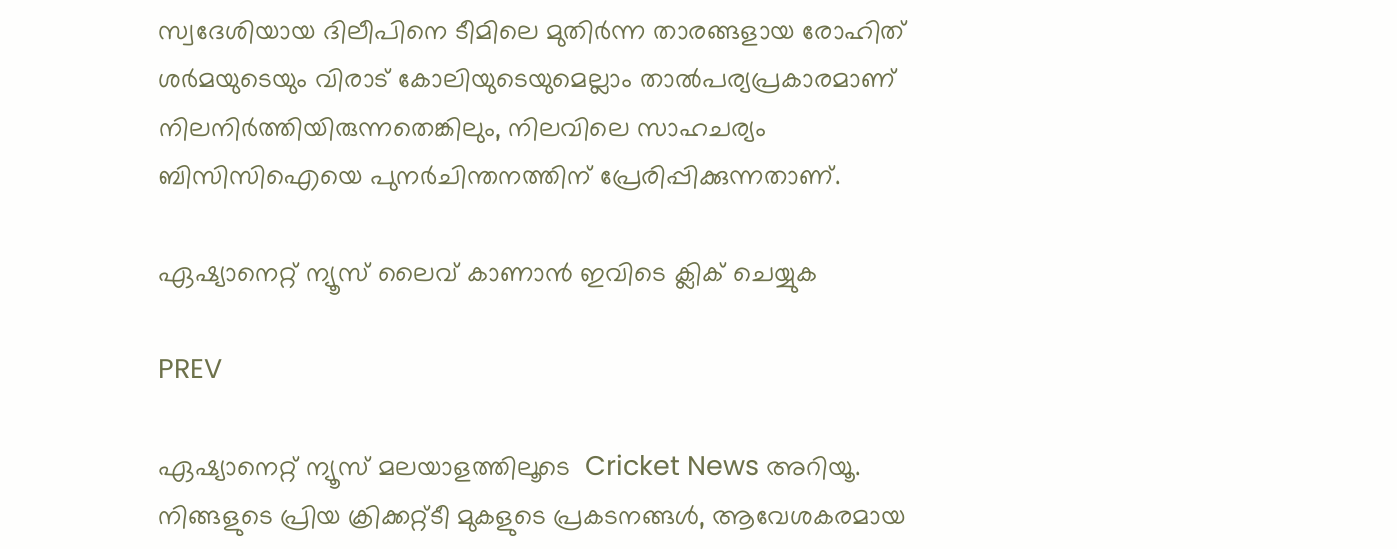സ്വദേശിയായ ദിലീപിനെ ടീമിലെ മുതിർന്ന താരങ്ങളായ രോഹിത് ശര്‍മയുടെയും വിരാട് കോലിയുടെയുമെല്ലാം താൽപര്യപ്രകാരമാണ് നിലനിർത്തിയിരുന്നതെങ്കിലും, നിലവിലെ സാഹചര്യം ബിസിസിഐയെ പുനർചിന്തനത്തിന് പ്രേരിപ്പിക്കുന്നതാണ്.

ഏഷ്യാനെറ്റ് ന്യൂസ് ലൈവ് കാണാന്‍ ഇവിടെ ക്ലിക് ചെയ്യുക

PREV

ഏഷ്യാനെറ്റ് ന്യൂസ് മലയാളത്തിലൂടെ  Cricket News അറിയൂ.  നിങ്ങളുടെ പ്രിയ ക്രിക്കറ്റ്ടീ മുകളുടെ പ്രകടനങ്ങൾ, ആവേശകരമായ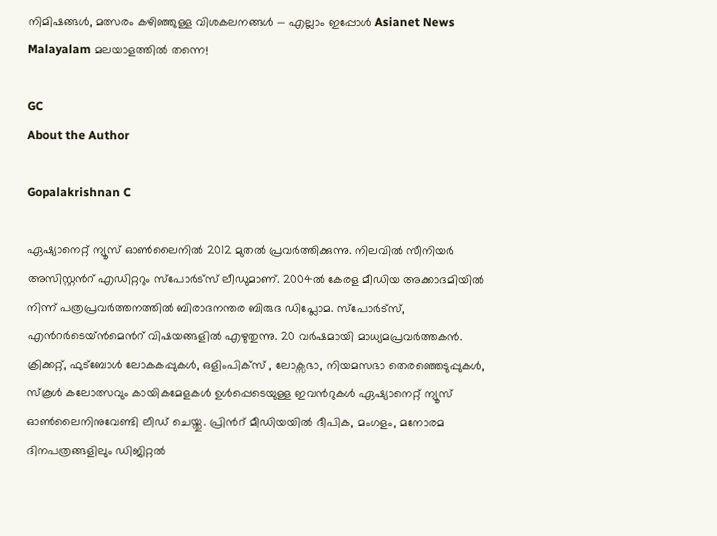നിമിഷങ്ങൾ, മത്സരം കഴിഞ്ഞുള്ള വിശകലനങ്ങൾ — എല്ലാം ഇപ്പോൾ Asianet News Malayalam മലയാളത്തിൽ തന്നെ!

GC
About the Author

Gopalakrishnan C

ഏഷ്യാനെറ്റ് ന്യൂസ് ഓണ്‍ലൈനില്‍ 2012 മുതല്‍ പ്രവര്‍ത്തിക്കുന്നു. നിലവില്‍ സീനിയര്‍ അസിസ്റ്റന്‍റ് എഡിറ്ററും സ്പോർട്സ് ലീഡുമാണ്. 2004ൽ കേരള മീഡിയ അക്കാദമിയില്‍ നിന്ന് പത്രപ്രവര്‍ത്തനത്തില്‍ ബിരാദനന്തര ബിരുദ ഡിപ്ലോമ. സ്പോര്‍ട്സ്, എന്‍റര്‍ടെയ്ൻമെന്‍റ് വിഷയങ്ങളില്‍ എഴുതുന്നു. 20 വര്‍ഷമായി മാധ്യമപ്രവര്‍ത്തകൻ. ക്രിക്കറ്റ്, ഫുട്ബോള്‍ ലോകകപ്പുകൾ, ഒളിംപിക്സ് , ലോക്സഭാ, നിയമസഭാ തെരഞ്ഞെടുപ്പുകള്‍, സ്കൂള്‍ കലോത്സവും കായികമേളകള്‍ ഉള്‍പ്പെടെയുള്ള ഇവന്‍റുകള്‍ ഏഷ്യാനെറ്റ് ന്യൂസ് ഓണ്‍ലൈനിനുവേണ്ടി ലീഡ് ചെയ്തു. പ്രിന്‍റ് മീഡിയയില്‍ ദീപിക, മംഗളം, മനോരമ ദിനപത്രങ്ങളിലും ഡിജിറ്റൽ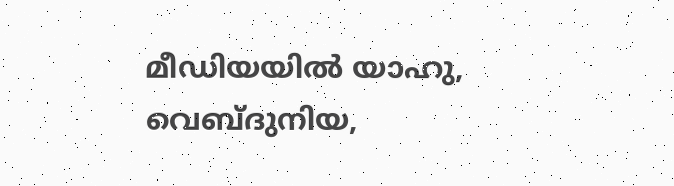മീഡിയയില്‍ യാഹു, വെബ്ദുനിയ,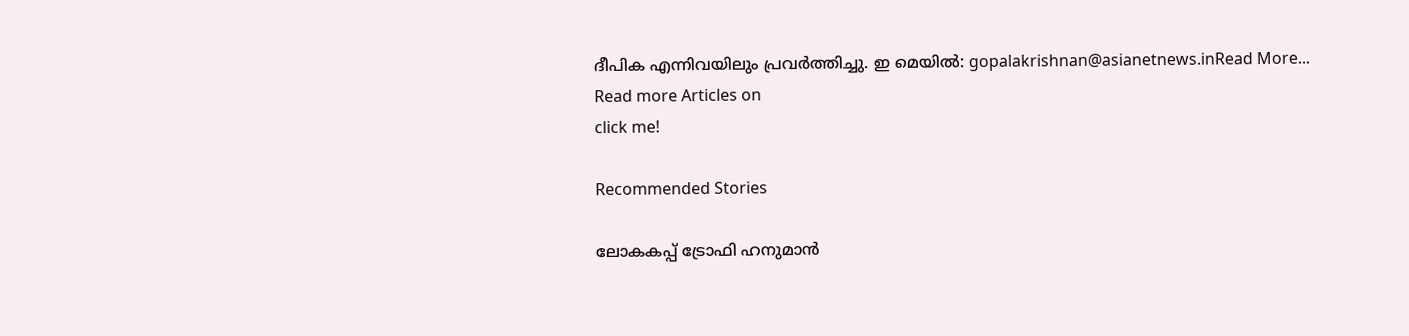ദീപിക എന്നിവയിലും പ്രവര്‍ത്തിച്ചു. ഇ മെയില്‍: gopalakrishnan@asianetnews.inRead More...
Read more Articles on
click me!

Recommended Stories

ലോകകപ്പ് ട്രോഫി ഹനുമാന്‍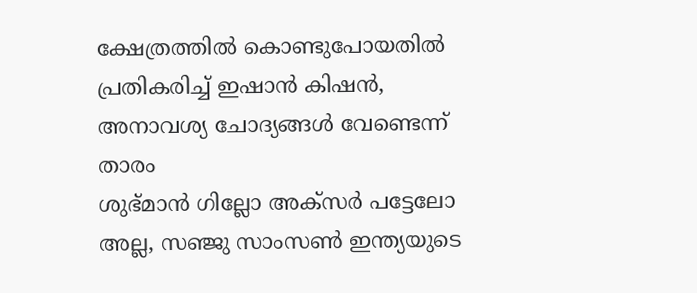ക്ഷേത്രത്തില്‍ കൊണ്ടുപോയതില്‍ പ്രതികരിച്ച് ഇഷാന്‍ കിഷന്‍, അനാവശ്യ ചോദ്യങ്ങള്‍ വേണ്ടെന്ന് താരം
ശുഭ്മാന്‍ ഗില്ലോ അക്സര്‍ പട്ടേലോ അല്ല, സഞ്ജു സാംസൺ ഇന്ത്യയുടെ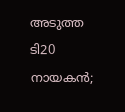അടുത്ത ടി20 നായകൻ;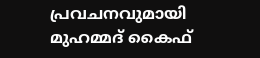പ്രവചനവുമായി മുഹമ്മദ് കൈഫ്